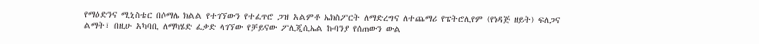የማዕድንና ሚኒስቴር በሶማሌ ክልል የተገኘውን የተፈጥሮ ጋዝ አልምቶ ኤክስፖርት ለማድረግና ለተጨማሪ የፔትሮሊየም (የነዳጅ ዘይት) ፍለጋና ልማት፣ በዚሁ አካባቢ ለማካሄድ ፈቃድ ላገኘው የቻይናው ፖሊጂሲኤል ኩባንያ የሰጠውን ውል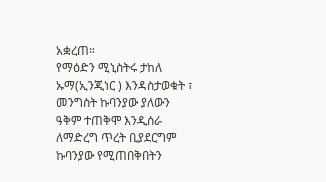አቋረጠ።
የማዕድን ሚኒስትሩ ታከለ ኡማ(ኢንጂነር ) እንዳስታወቁት ፣ መንግስት ኩባንያው ያለውን ዓቅም ተጠቅሞ እንዲሰራ ለማድረግ ጥረት ቢያደርግም ኩባንያው የሚጠበቅበትን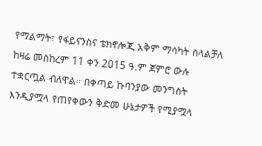የማልማት፣ የፋይናንስና ቴክኖሎጂ አቅም ማሳካት ስላልቻለ ከዛሬ መስከረም 11 ቀን 2015 ዓ.ም ጀምሮ ውሉ ተቋርጧል ብለዋል። በቀጣይ ኩባንያው መንግስት እንዲያሟላ የጠየቀውን ቅድመ ሁኔታዎች የሚያሟላ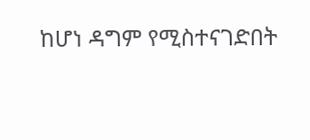ከሆነ ዳግም የሚስተናገድበት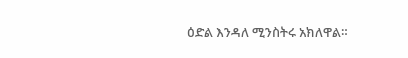ዕድል እንዳለ ሚንስትሩ አክለዋል።